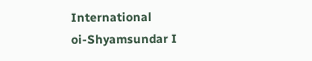International
oi-Shyamsundar I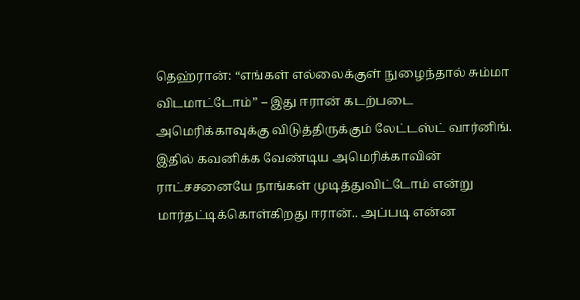தெஹ்ரான்: “எங்கள் எல்லைக்குள் நுழைந்தால் சும்மா விடமாட்டோம்” – இது ஈரான் கடற்படை அமெரிக்காவுக்கு விடுத்திருக்கும் லேட்டஸ்ட் வார்னிங். இதில் கவனிக்க வேண்டிய அமெரிக்காவின் ராட்சசனையே நாங்கள் முடித்துவிட்டோம் என்று மார்தட்டிக்கொள்கிறது ஈரான்.. அப்படி என்ன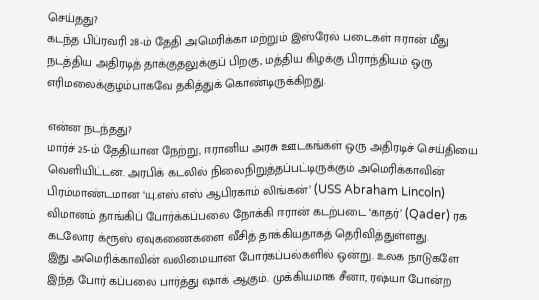செய்தது?
கடந்த பிப்ரவரி 28-ம் தேதி அமெரிக்கா மற்றும் இஸ்ரேல் படைகள் ஈரான் மீது நடத்திய அதிரடித் தாக்குதலுக்குப் பிறகு, மத்திய கிழக்கு பிராந்தியம் ஒரு எரிமலைக்குழம்பாகவே தகித்துக் கொண்டிருக்கிறது.

என்ன நடந்தது?
மார்ச் 25-ம் தேதியான நேற்று, ஈரானிய அரசு ஊடகங்கள் ஒரு அதிரடிச் செய்தியை வெளியிட்டன. அரபிக் கடலில் நிலைநிறுத்தப்பட்டிருக்கும் அமெரிக்காவின் பிரம்மாண்டமான ‘யு.எஸ்.எஸ் ஆபிரகாம் லிங்கன்’ (USS Abraham Lincoln) விமானம் தாங்கிப் போர்க்கப்பலை நோக்கி ஈரான் கடற்படை ‘காதர்’ (Qader) ரக கடலோர க்ரூஸ் ஏவுகணைகளை வீசித் தாக்கியதாகத் தெரிவித்துள்ளது.
இது அமெரிக்காவின் வலிமையான போர்கப்பல்களில் ஒன்று. உலக நாடுகளே இந்த போர் கப்பலை பார்த்து ஷாக் ஆகும். முக்கியமாக சீனா, ரஷ்யா போன்ற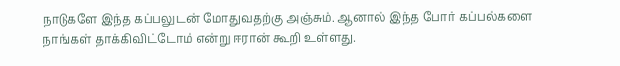நாடுகளே இந்த கப்பலுடன் மோதுவதற்கு அஞ்சும். ஆனால் இந்த போர் கப்பல்களை நாங்கள் தாக்கிவிட்டோம் என்று ஈரான் கூறி உள்ளது.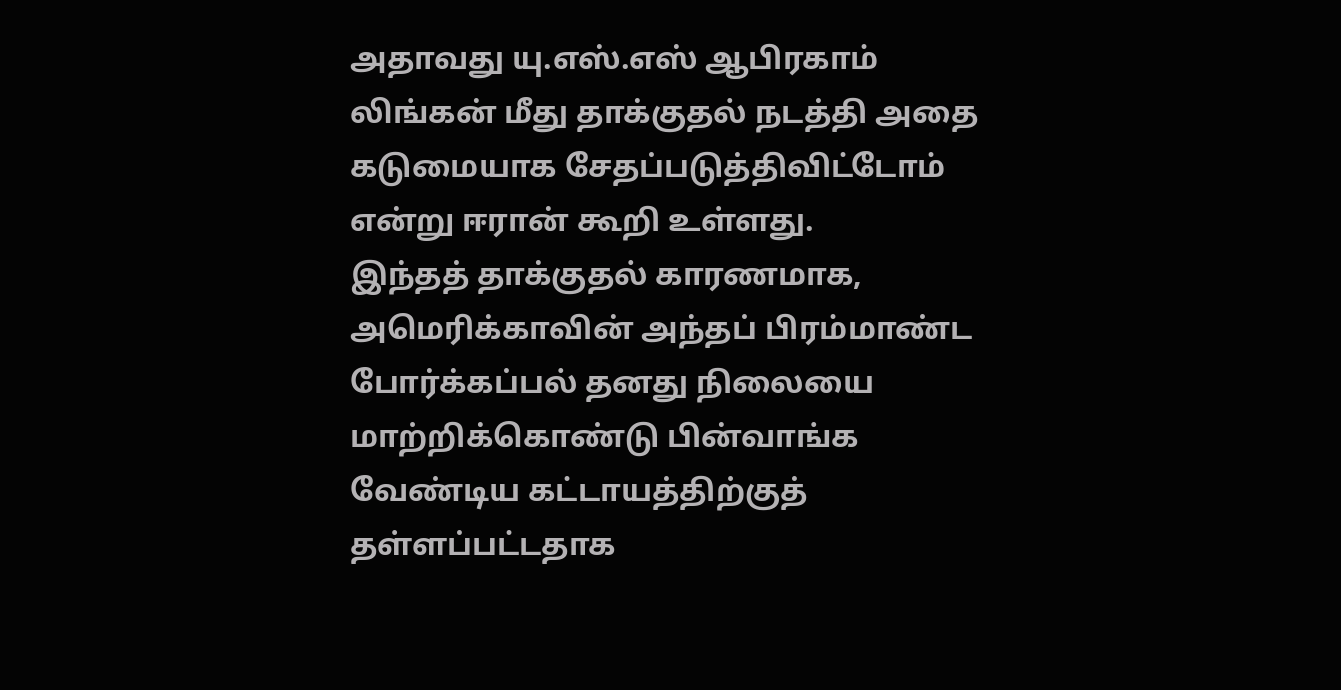அதாவது யு.எஸ்.எஸ் ஆபிரகாம் லிங்கன் மீது தாக்குதல் நடத்தி அதை கடுமையாக சேதப்படுத்திவிட்டோம் என்று ஈரான் கூறி உள்ளது.
இந்தத் தாக்குதல் காரணமாக, அமெரிக்காவின் அந்தப் பிரம்மாண்ட போர்க்கப்பல் தனது நிலையை மாற்றிக்கொண்டு பின்வாங்க வேண்டிய கட்டாயத்திற்குத் தள்ளப்பட்டதாக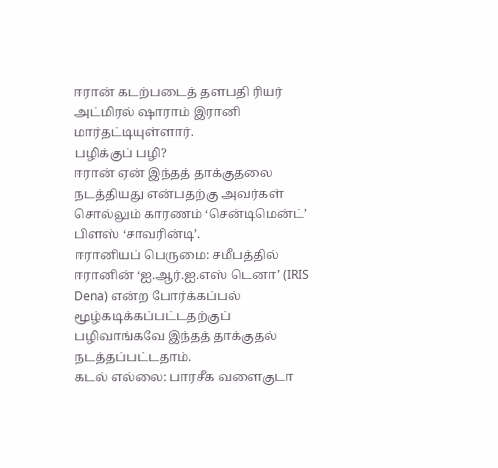ஈரான் கடற்படைத் தளபதி ரியர் அட்மிரல் ஷாராம் இரானி மார்தட்டியுள்ளார்.
பழிக்குப் பழி?
ஈரான் ஏன் இந்தத் தாக்குதலை நடத்தியது என்பதற்கு அவர்கள் சொல்லும் காரணம் ‘சென்டிமென்ட்’ பிளஸ் ‘சாவரின்டி’.
ஈரானியப் பெருமை: சமீபத்தில் ஈரானின் ‘ஐ.ஆர்.ஐ.எஸ் டெனா’ (IRIS Dena) என்ற போர்க்கப்பல் மூழ்கடிக்கப்பட்டதற்குப் பழிவாங்கவே இந்தத் தாக்குதல் நடத்தப்பட்டதாம்.
கடல் எல்லை: பாரசீக வளைகுடா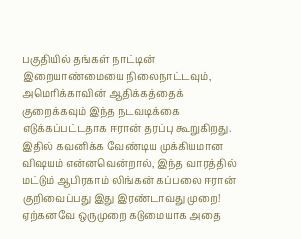பகுதியில் தங்கள் நாட்டின் இறையாண்மையை நிலைநாட்டவும், அமெரிக்காவின் ஆதிக்கத்தைக் குறைக்கவும் இந்த நடவடிக்கை எடுக்கப்பட்டதாக ஈரான் தரப்பு கூறுகிறது.
இதில் கவனிக்க வேண்டிய முக்கியமான விஷயம் என்னவென்றால், இந்த வாரத்தில் மட்டும் ஆபிரகாம் லிங்கன் கப்பலை ஈரான் குறிவைப்பது இது இரண்டாவது முறை! ஏற்கனவே ஒருமுறை கடுமையாக அதை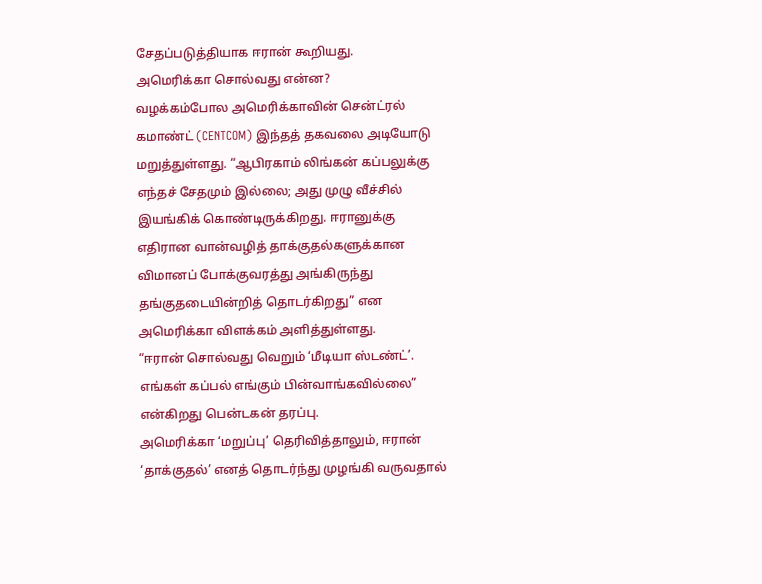சேதப்படுத்தியாக ஈரான் கூறியது.
அமெரிக்கா சொல்வது என்ன?
வழக்கம்போல அமெரிக்காவின் சென்ட்ரல் கமாண்ட் (CENTCOM) இந்தத் தகவலை அடியோடு மறுத்துள்ளது. “ஆபிரகாம் லிங்கன் கப்பலுக்கு எந்தச் சேதமும் இல்லை; அது முழு வீச்சில் இயங்கிக் கொண்டிருக்கிறது. ஈரானுக்கு எதிரான வான்வழித் தாக்குதல்களுக்கான விமானப் போக்குவரத்து அங்கிருந்து தங்குதடையின்றித் தொடர்கிறது” என அமெரிக்கா விளக்கம் அளித்துள்ளது.
“ஈரான் சொல்வது வெறும் ‘மீடியா ஸ்டண்ட்’. எங்கள் கப்பல் எங்கும் பின்வாங்கவில்லை” என்கிறது பென்டகன் தரப்பு.
அமெரிக்கா ‘மறுப்பு’ தெரிவித்தாலும், ஈரான் ‘தாக்குதல்’ எனத் தொடர்ந்து முழங்கி வருவதால்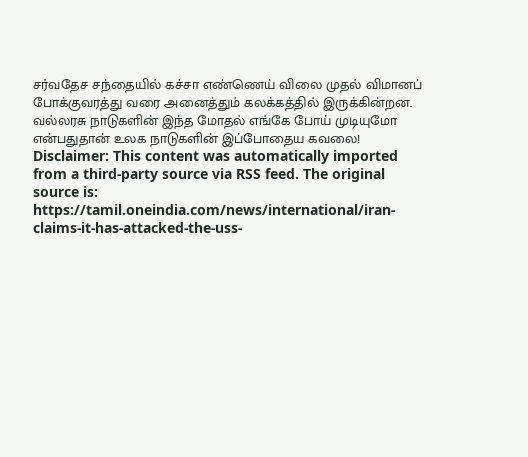சர்வதேச சந்தையில் கச்சா எண்ணெய் விலை முதல் விமானப் போக்குவரத்து வரை அனைத்தும் கலக்கத்தில் இருக்கின்றன. வல்லரசு நாடுகளின் இந்த மோதல் எங்கே போய் முடியுமோ என்பதுதான் உலக நாடுகளின் இப்போதைய கவலை!
Disclaimer: This content was automatically imported from a third-party source via RSS feed. The original source is: https://tamil.oneindia.com/news/international/iran-claims-it-has-attacked-the-uss-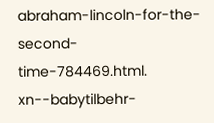abraham-lincoln-for-the-second-time-784469.html. xn--babytilbehr-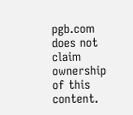pgb.com does not claim ownership of this content.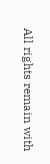All rights remain with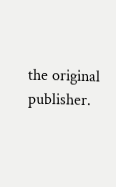the original publisher.